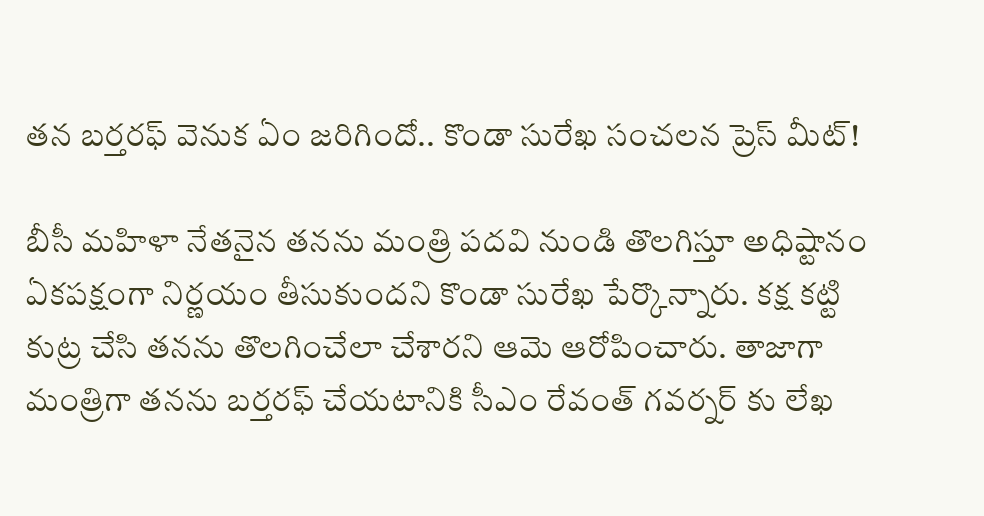తన బర్తరఫ్ వెనుక ఏం జరిగిందో.. కొండా సురేఖ సంచలన ప్రెస్ మీట్!

బీసీ మహిళా నేతనైన తనను మంత్రి పదవి నుండి తొలగిస్తూ అధిష్టానం ఏకపక్షంగా నిర్ణయం తీసుకుందని కొండా సురేఖ పేర్కొన్నారు. కక్ష కట్టి కుట్ర చేసి తనను తొలగించేలా చేశారని ఆమె ఆరోపించారు. తాజాగా మంత్రిగా తనను బర్తరఫ్ చేయటానికి సీఎం రేవంత్ గవర్నర్ కు లేఖ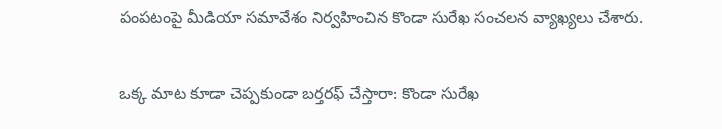పంపటంపై మీడియా సమావేశం నిర్వహించిన కొండా సురేఖ సంచలన వ్యాఖ్యలు చేశారు.

ఒక్క మాట కూడా చెప్పకుండా బర్తరఫ్ చేస్తారా: కొండా సురేఖ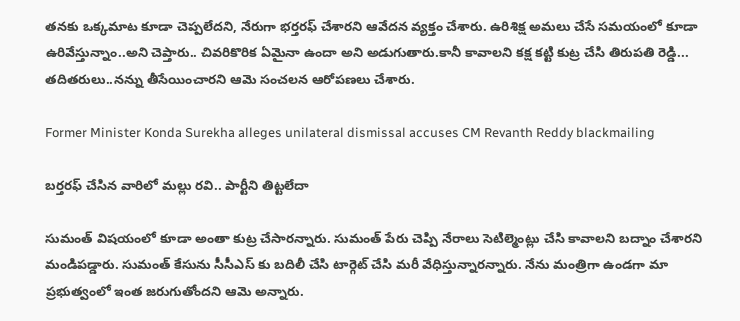తనకు ఒక్కమాట కూడా చెప్పలేదని, నేరుగా భర్తరఫ్ చేశారని ఆవేదన వ్యక్తం చేశారు. ఉరిశిక్ష అమలు చేసే సమయంలో కూడా ఉరివేస్తున్నాం..అని చెప్తారు.. చివరికొరిక ఏమైనా ఉందా అని అడుగుతారు.కానీ కావాలని కక్ష కట్టి కుట్ర చేసి తిరుపతి రెడ్డి... తదితరులు..నన్ను తీసేయించారని ఆమె సంచలన ఆరోపణలు చేశారు.

Former Minister Konda Surekha alleges unilateral dismissal accuses CM Revanth Reddy blackmailing

బర్తరఫ్ చేసిన వారిలో మల్లు రవి.. పార్టీని తిట్టలేదా

సుమంత్ విషయంలో కూడా అంతా కుట్ర చేసారన్నారు. సుమంత్ పేరు చెప్పి నేరాలు సెటిల్మెంట్లు చేసి కావాలని బద్నాం చేశారని మండిపడ్డారు. సుమంత్ కేసును సీసీఎస్ కు బదిలీ చేసి టార్గెట్ చేసి మరీ వేధిస్తున్నారన్నారు. నేను మంత్రిగా ఉండగా మా ప్రభుత్వంలో ఇంత జరుగుతోందని ఆమె అన్నారు.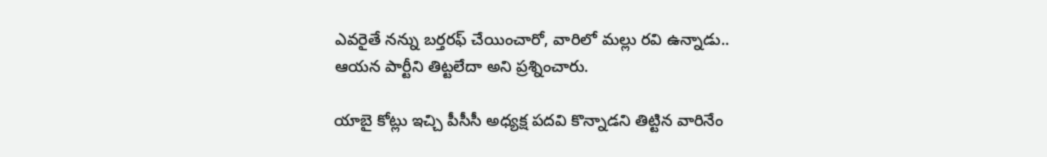ఎవరైతే నన్ను బర్తరఫ్ చేయించారో, వారిలో మల్లు రవి ఉన్నాడు.. ఆయన పార్టీని తిట్టలేదా అని ప్రశ్నించారు.

యాబై కోట్లు ఇచ్చి పీసీసీ అధ్యక్ష పదవి కొన్నాడని తిట్టిన వారినేం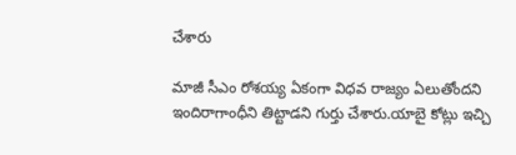చేశారు

మాజీ సీఎం రోశయ్య ఏకంగా విధవ రాజ్యం ఏలుతోందని ఇందిరాగాంధీని తిట్టాడని గుర్తు చేశారు.యాబై కోట్లు ఇచ్చి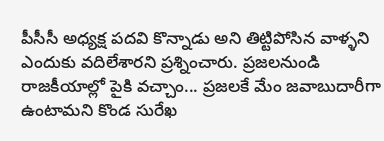పీసీసీ అధ్యక్ష పదవి కొన్నాడు అని తిట్టిపోసిన వాళ్ళని ఎందుకు వదిలేశారని ప్రశ్నించారు. ప్రజలనుండి రాజకీయాల్లో పైకి వచ్చాం... ప్రజలకే మేం జవాబుదారీగా ఉంటామని కొండ సురేఖ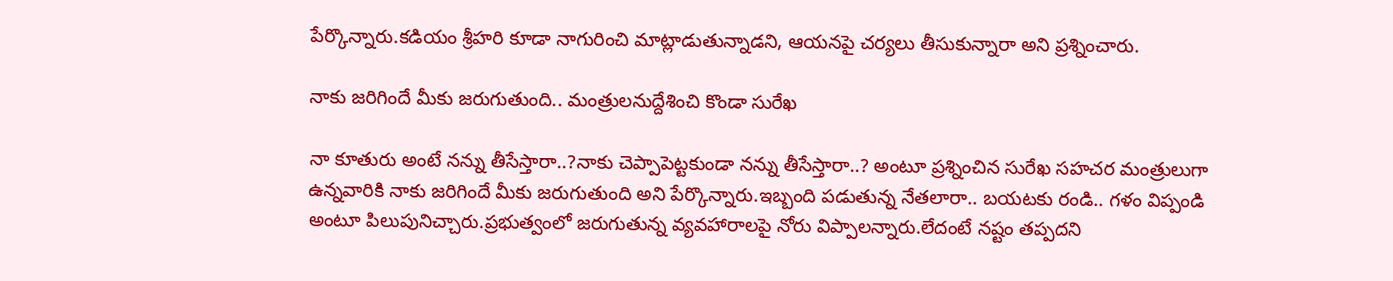పేర్కొన్నారు.కడియం శ్రీహరి కూడా నాగురించి మాట్లాడుతున్నాడని, ఆయనపై చర్యలు తీసుకున్నారా అని ప్రశ్నించారు.

నాకు జరిగిందే మీకు జరుగుతుంది.. మంత్రులనుద్దేశించి కొండా సురేఖ

నా కూతురు అంటే నన్ను తీసేస్తారా..?నాకు చెప్పాపెట్టకుండా నన్ను తీసేస్తారా..? అంటూ ప్రశ్నించిన సురేఖ సహచర మంత్రులుగా ఉన్నవారికి నాకు జరిగిందే మీకు జరుగుతుంది అని పేర్కొన్నారు.ఇబ్బంది పడుతున్న నేతలారా.. బయటకు రండి.. గళం విప్పండి అంటూ పిలుపునిచ్చారు.ప్రభుత్వంలో జరుగుతున్న వ్యవహారాలపై నోరు విప్పాలన్నారు.లేదంటే నష్టం తప్పదని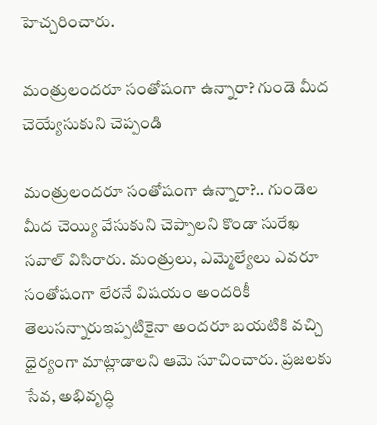హెచ్చరించారు.

మంత్రులందరూ సంతోషంగా ఉన్నారా? గుండె మీద చెయ్యేసుకుని చెప్పండి

మంత్రులందరూ సంతోషంగా ఉన్నారా?.. గుండెల మీద చెయ్యి వేసుకుని చెప్పాలని కొండా సురేఖ సవాల్ విసిరారు. మంత్రులు, ఎమ్మెల్యేలు ఎవరూ సంతోషంగా లేరనే విషయం అందరికీ తెలుసన్నారుఇప్పటికైనా అందరూ బయటికి వచ్చి ధైర్యంగా మాట్లాడాలని ఆమె సూచించారు. ప్రజలకు సేవ, అభివృద్ధి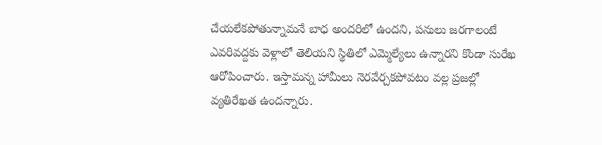చేయలేకపోతున్నామనే బాధ అందరిలో ఉందని, పనులు జరగాలంటే ఎవరివద్దకు వెళ్లాలో తెలియని స్థితిలో ఎమ్మెల్యేలు ఉన్నారని కొండా సురేఖ ఆరోపించారు. ఇస్తామన్న హామీలు నెరవేర్చకపోవటం వల్ల ప్రజల్లో వ్యతిరేఖత ఉందన్నారు.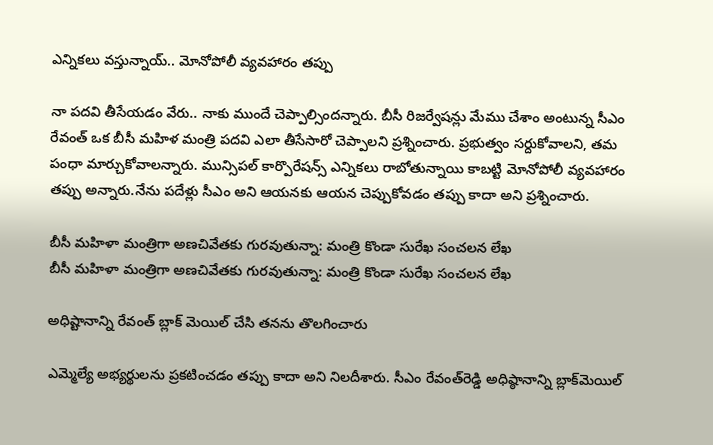ఎన్నికలు వస్తున్నాయ్.. మోనోపోలీ వ్యవహారం తప్పు

నా పదవి తీసేయడం వేరు.. నాకు ముందే చెప్పాల్సిందన్నారు. బీసీ రిజర్వేషన్లు మేము చేశాం అంటున్న సీఎం రేవంత్ ఒక బీసీ మహిళ మంత్రి పదవి ఎలా తీసేసారో చెప్పాలని ప్రశ్నించారు. ప్రభుత్వం సర్దుకోవాలని, తమ పంధా మార్చుకోవాలన్నారు. మున్సిపల్ కార్పొరేషన్స్ ఎన్నికలు రాబోతున్నాయి కాబట్టి మోనోపోలీ వ్యవహారం తప్పు అన్నారు.నేను పదేళ్లు సీఎం అని ఆయనకు ఆయన చెప్పుకోవడం తప్పు కాదా అని ప్రశ్నించారు.

బీసీ మహిళా మంత్రిగా అణచివేతకు గురవుతున్నా: మంత్రి కొండా సురేఖ సంచలన లేఖ
బీసీ మహిళా మంత్రిగా అణచివేతకు గురవుతున్నా: మంత్రి కొండా సురేఖ సంచలన లేఖ

అధిష్టానాన్ని రేవంత్ బ్లాక్ మెయిల్ చేసి తనను తొలగించారు

ఎమ్మెల్యే అభ్యర్థులను ప్రకటించడం తప్పు కాదా అని నిలదీశారు. సీఎం రేవంత్‌రెడ్డి అధిష్ఠానాన్ని బ్లాక్‌మెయిల్‌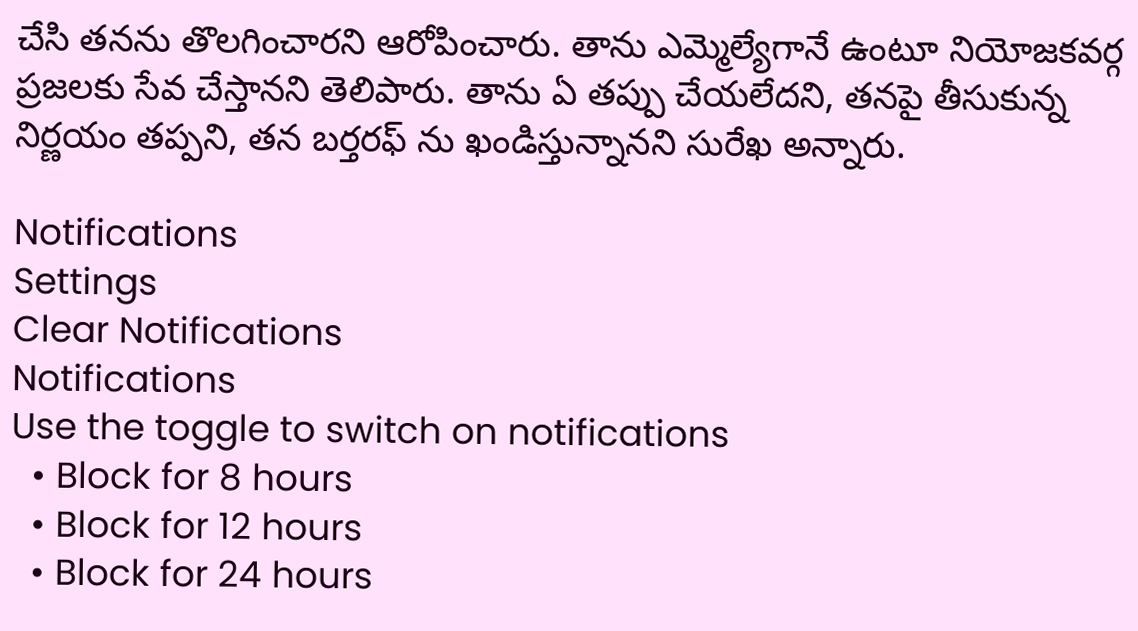చేసి తనను తొలగించారని ఆరోపించారు. తాను ఎమ్మెల్యేగానే ఉంటూ నియోజకవర్గ ప్రజలకు సేవ చేస్తానని తెలిపారు. తాను ఏ తప్పు చేయలేదని, తనపై తీసుకున్న నిర్ణయం తప్పని, తన బర్తరఫ్ ను ఖండిస్తున్నానని సురేఖ అన్నారు.

Notifications
Settings
Clear Notifications
Notifications
Use the toggle to switch on notifications
  • Block for 8 hours
  • Block for 12 hours
  • Block for 24 hours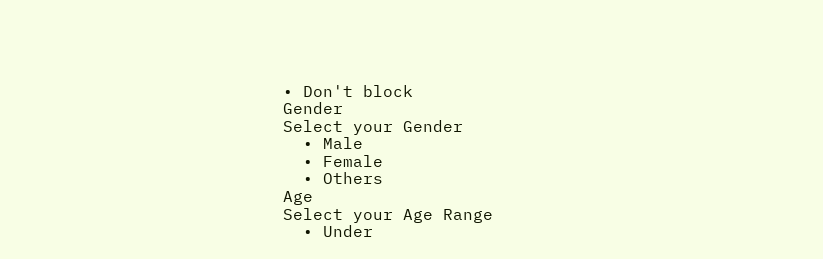• Don't block
Gender
Select your Gender
  • Male
  • Female
  • Others
Age
Select your Age Range
  • Under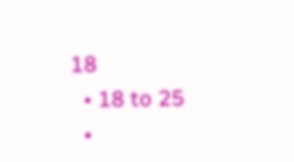18
  • 18 to 25
  •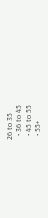26 to 35
  • 36 to 45
  • 45 to 55
  • 55+